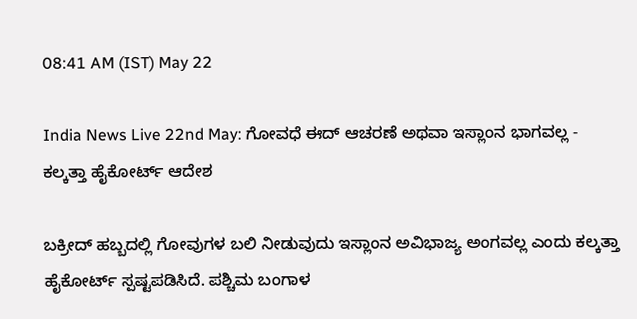08:41 AM (IST) May 22

India News Live 22nd May: ಗೋವಧೆ ಈದ್‌ ಆಚರಣೆ ಅಥವಾ ಇಸ್ಲಾಂನ ಭಾಗವಲ್ಲ - ಕಲ್ಕತ್ತಾ ಹೈಕೋರ್ಟ್‌ ಆದೇಶ

ಬಕ್ರೀದ್ ಹಬ್ಬದಲ್ಲಿ ಗೋವುಗಳ ಬಲಿ ನೀಡುವುದು ಇಸ್ಲಾಂನ ಅವಿಭಾಜ್ಯ ಅಂಗವಲ್ಲ ಎಂದು ಕಲ್ಕತ್ತಾ ಹೈಕೋರ್ಟ್ ಸ್ಪಷ್ಟಪಡಿಸಿದೆ. ಪಶ್ಚಿಮ ಬಂಗಾಳ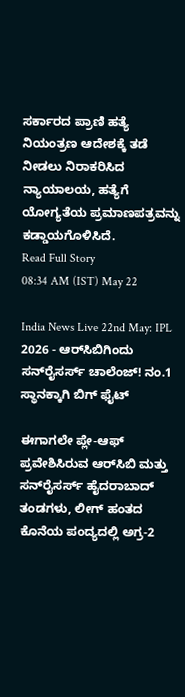ಸರ್ಕಾರದ ಪ್ರಾಣಿ ಹತ್ಯೆ ನಿಯಂತ್ರಣ ಆದೇಶಕ್ಕೆ ತಡೆ ನೀಡಲು ನಿರಾಕರಿಸಿದ ನ್ಯಾಯಾಲಯ, ಹತ್ಯೆಗೆ ಯೋಗ್ಯತೆಯ ಪ್ರಮಾಣಪತ್ರವನ್ನು ಕಡ್ಡಾಯಗೊಳಿಸಿದೆ.
Read Full Story
08:34 AM (IST) May 22

India News Live 22nd May: IPL 2026 - ಆರ್‌ಸಿಬಿಗಿಂದು ಸನ್‌ರೈಸರ್ಸ್ ಚಾಲೆಂಜ್! ನಂ.1 ಸ್ಥಾನಕ್ಕಾಗಿ ಬಿಗ್ ಫೈಟ್

ಈಗಾಗಲೇ ಪ್ಲೇ-ಆಫ್‌ ಪ್ರವೇಶಿಸಿರುವ ಆರ್‌ಸಿಬಿ ಮತ್ತು ಸನ್‌ರೈಸರ್ಸ್‌ ಹೈದರಾಬಾದ್‌ ತಂಡಗಳು, ಲೀಗ್ ಹಂತದ ಕೊನೆಯ ಪಂದ್ಯದಲ್ಲಿ ಅಗ್ರ-2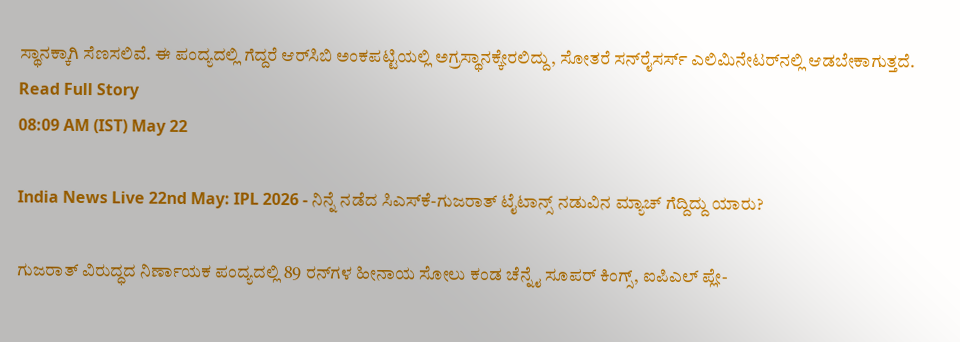ಸ್ಥಾನಕ್ಕಾಗಿ ಸೆಣಸಲಿವೆ. ಈ ಪಂದ್ಯದಲ್ಲಿ ಗೆದ್ದರೆ ಆರ್‌ಸಿಬಿ ಅಂಕಪಟ್ಟಿಯಲ್ಲಿ ಅಗ್ರಸ್ಥಾನಕ್ಕೇರಲಿದ್ದು, ಸೋತರೆ ಸನ್‌ರೈಸರ್ಸ್‌ ಎಲಿಮಿನೇಟರ್‌ನಲ್ಲಿ ಆಡಬೇಕಾಗುತ್ತದೆ.
Read Full Story
08:09 AM (IST) May 22

India News Live 22nd May: IPL 2026 - ನಿನ್ನೆ ನಡೆದ ಸಿಎಸ್‌ಕೆ-ಗುಜರಾತ್ ಟೈಟಾನ್ಸ್ ನಡುವಿನ ಮ್ಯಾಚ್ ಗೆದ್ದಿದ್ದು ಯಾರು?

ಗುಜರಾತ್ ವಿರುದ್ಧದ ನಿರ್ಣಾಯಕ ಪಂದ್ಯದಲ್ಲಿ 89 ರನ್‌ಗಳ ಹೀನಾಯ ಸೋಲು ಕಂಡ ಚೆನ್ನೈ ಸೂಪರ್ ಕಿಂಗ್ಸ್, ಐಪಿಎಲ್ ಪ್ಲೇ-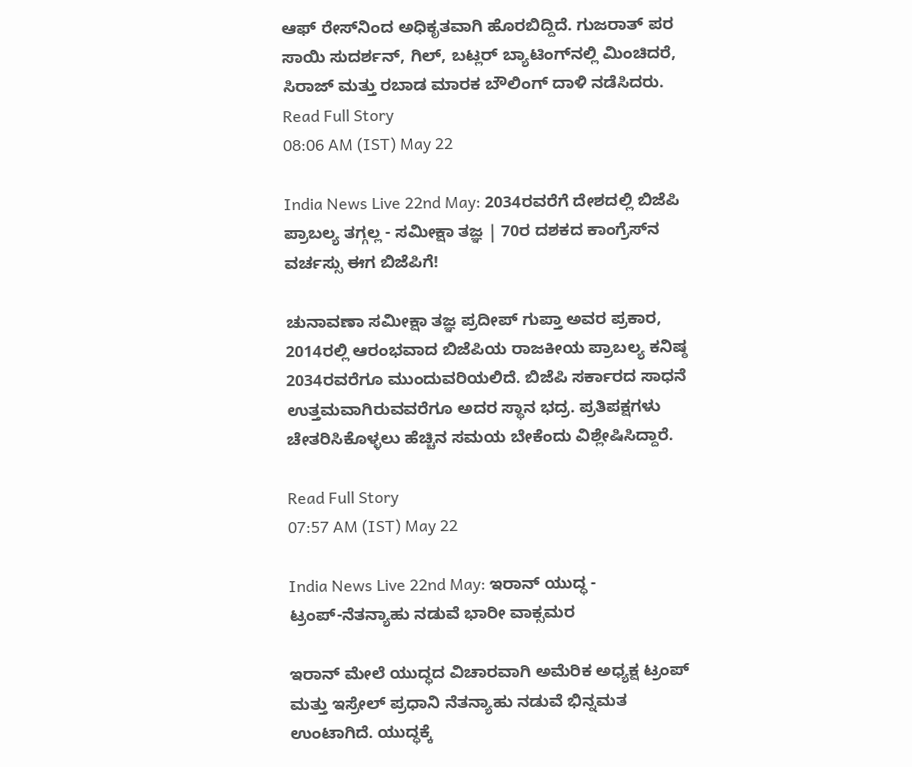ಆಫ್ ರೇಸ್‌ನಿಂದ ಅಧಿಕೃತವಾಗಿ ಹೊರಬಿದ್ದಿದೆ. ಗುಜರಾತ್ ಪರ ಸಾಯಿ ಸುದರ್ಶನ್, ಗಿಲ್, ಬಟ್ಲರ್ ಬ್ಯಾಟಿಂಗ್‌ನಲ್ಲಿ ಮಿಂಚಿದರೆ, ಸಿರಾಜ್ ಮತ್ತು ರಬಾಡ ಮಾರಕ ಬೌಲಿಂಗ್ ದಾಳಿ ನಡೆಸಿದರು.
Read Full Story
08:06 AM (IST) May 22

India News Live 22nd May: 2034ರವರೆಗೆ ದೇಶದಲ್ಲಿ ಬಿಜೆಪಿ ಪ್ರಾಬಲ್ಯ ತಗ್ಗಲ್ಲ - ಸಮೀಕ್ಷಾ ತಜ್ಞ | 70ರ ದಶಕದ ಕಾಂಗ್ರೆಸ್‌ನ ವರ್ಚಸ್ಸು ಈಗ ಬಿಜೆಪಿಗೆ!

ಚುನಾವಣಾ ಸಮೀಕ್ಷಾ ತಜ್ಞ ಪ್ರದೀಪ್ ಗುಪ್ತಾ ಅವರ ಪ್ರಕಾರ, 2014ರಲ್ಲಿ ಆರಂಭವಾದ ಬಿಜೆಪಿಯ ರಾಜಕೀಯ ಪ್ರಾಬಲ್ಯ ಕನಿಷ್ಠ 2034ರವರೆಗೂ ಮುಂದುವರಿಯಲಿದೆ. ಬಿಜೆಪಿ ಸರ್ಕಾರದ ಸಾಧನೆ ಉತ್ತಮವಾಗಿರುವವರೆಗೂ ಅದರ ಸ್ಥಾನ ಭದ್ರ. ಪ್ರತಿಪಕ್ಷಗಳು ಚೇತರಿಸಿಕೊಳ್ಳಲು ಹೆಚ್ಚಿನ ಸಮಯ ಬೇಕೆಂದು ವಿಶ್ಲೇಷಿಸಿದ್ದಾರೆ.

Read Full Story
07:57 AM (IST) May 22

India News Live 22nd May: ಇರಾನ್‌ ಯುದ್ಧ - ಟ್ರಂಪ್‌-ನೆತನ್ಯಾಹು ನಡುವೆ ಭಾರೀ ವಾಕ್ಸಮರ

ಇರಾನ್‌ ಮೇಲೆ ಯುದ್ಧದ ವಿಚಾರವಾಗಿ ಅಮೆರಿಕ ಅಧ್ಯಕ್ಷ ಟ್ರಂಪ್‌ ಮತ್ತು ಇಸ್ರೇಲ್‌ ಪ್ರಧಾನಿ ನೆತನ್ಯಾಹು ನಡುವೆ ಭಿನ್ನಮತ ಉಂಟಾಗಿದೆ. ಯುದ್ಧಕ್ಕೆ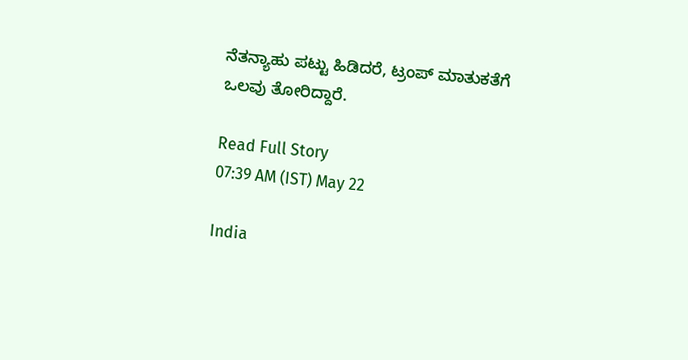ನೆತನ್ಯಾಹು ಪಟ್ಟು ಹಿಡಿದರೆ, ಟ್ರಂಪ್ ಮಾತುಕತೆಗೆ ಒಲವು ತೋರಿದ್ದಾರೆ.

Read Full Story
07:39 AM (IST) May 22

India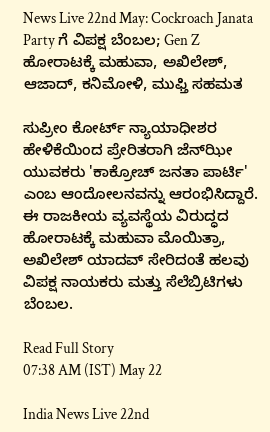News Live 22nd May: Cockroach Janata Party ಗೆ ವಿಪಕ್ಷ ಬೆಂಬಲ; Gen Z ಹೋರಾಟಕ್ಕೆ ಮಹುವಾ, ಅಖಿಲೇಶ್, ಆಜಾದ್‌, ಕನಿಮೋಳಿ, ಮುಫ್ತಿ ಸಹಮತ

ಸುಪ್ರೀಂ ಕೋರ್ಟ್ ನ್ಯಾಯಾಧೀಶರ ಹೇಳಿಕೆಯಿಂದ ಪ್ರೇರಿತರಾಗಿ ಜೆನ್‌ಝೀ ಯುವಕರು 'ಕಾಕ್ರೋಚ್‌ ಜನತಾ ಪಾರ್ಟಿ' ಎಂಬ ಆಂದೋಲನವನ್ನು ಆರಂಭಿಸಿದ್ದಾರೆ. ಈ ರಾಜಕೀಯ ವ್ಯವಸ್ಥೆಯ ವಿರುದ್ಧದ ಹೋರಾಟಕ್ಕೆ ಮಹುವಾ ಮೊಯಿತ್ರಾ, ಅಖಿಲೇಶ್ ಯಾದವ್ ಸೇರಿದಂತೆ ಹಲವು ವಿಪಕ್ಷ ನಾಯಕರು ಮತ್ತು ಸೆಲೆಬ್ರಿಟಿಗಳು ಬೆಂಬಲ.

Read Full Story
07:38 AM (IST) May 22

India News Live 22nd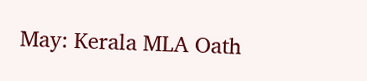May: Kerala MLA Oath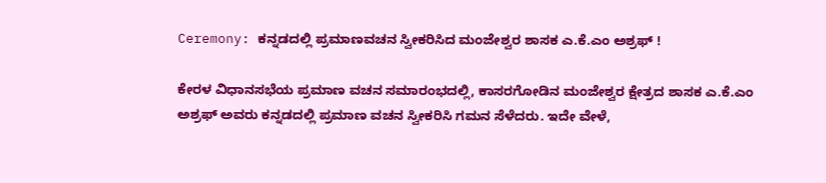Ceremony: ಕನ್ನಡದಲ್ಲಿ ಪ್ರಮಾಣವಚನ ಸ್ವೀಕರಿಸಿದ ಮಂಜೇಶ್ವರ ಶಾಸಕ ಎ.ಕೆ.ಎಂ ಅಶ್ರಫ್ !

ಕೇರಳ ವಿಧಾನಸಭೆಯ ಪ್ರಮಾಣ ವಚನ ಸಮಾರಂಭದಲ್ಲಿ, ಕಾಸರಗೋಡಿನ ಮಂಜೇಶ್ವರ ಕ್ಷೇತ್ರದ ಶಾಸಕ ಎ.ಕೆ.ಎಂ ಅಶ್ರಫ್ ಅವರು ಕನ್ನಡದಲ್ಲಿ ಪ್ರಮಾಣ ವಚನ ಸ್ವೀಕರಿಸಿ ಗಮನ ಸೆಳೆದರು. ಇದೇ ವೇಳೆ,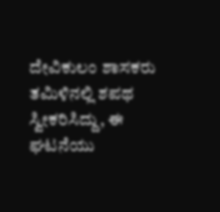ದೇವಿಕುಲಂ ಶಾಸಕರು ತಮಿಳಿನಲ್ಲಿ ಶಪಥ ಸ್ವೀಕರಿಸಿದ್ದು, ಈ ಘಟನೆಯು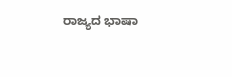ರಾಜ್ಯದ ಭಾಷಾ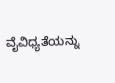ವೈವಿಧ್ಯತೆಯನ್ನು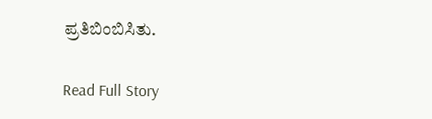ಪ್ರತಿಬಿಂಬಿಸಿತು.

Read Full Story